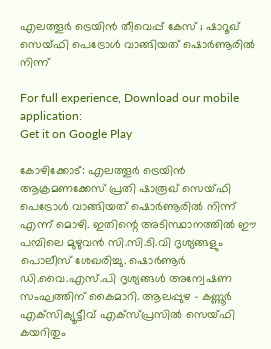എലത്തൂര്‍ ട്രെയിന്‍ തീവെപ്പ് കേസ് ; ഷാറൂഖ് സെയ്ഫി പെട്രോള്‍ വാങ്ങിയത് ഷൊര്‍ണൂരില്‍ നിന്ന്

For full experience, Download our mobile application:
Get it on Google Play

കോഴിക്കോട്: എലത്തൂർ ട്രെയിൻ ആക്രമണക്കേസ് പ്രതി ഷാരൂഖ് സെയ്ഫി പെട്രോൾ വാങ്ങിയത് ഷൊർണൂരിൽ നിന്ന് എന്ന് മൊഴി. ഇതിന്റെ അടിസ്ഥാനത്തിൽ ഈ പമ്പിലെ മുഴുവൻ സി.സി.ടി.വി ദൃശ്യങ്ങളും പൊലീസ് ശേഖരിച്ചു. ഷൊർണൂർ ഡി.വൈ.എസ്.പി ദൃശ്യങ്ങൾ അന്വേഷണ സംഘത്തിന് കൈമാറി. ആലപ്പുഴ – കണ്ണൂർ എക്‌സിക്യൂട്ടീവ് എക്‌സ്പ്രസിൽ സെയ്ഫി കയറിതും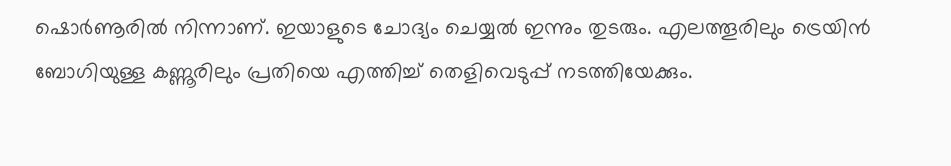ഷൊർണൂരിൽ നിന്നാണ്. ഇയാളുടെ ചോദ്യം ചെയ്യൽ ഇന്നും തുടരും. എലത്തൂരിലും ട്രെയിൻ ബോഗിയുള്ള കണ്ണൂരിലും പ്രതിയെ എത്തിച്ച് തെളിവെടുപ്പ് നടത്തിയേക്കും.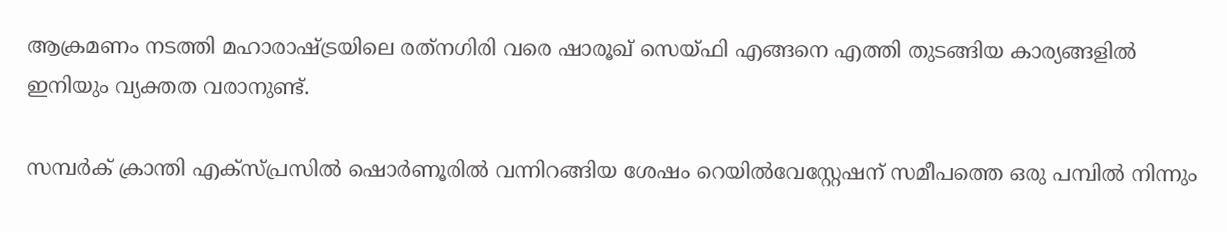ആക്രമണം നടത്തി മഹാരാഷ്ട്രയിലെ രത്‌നഗിരി വരെ ഷാരൂഖ് സെയ്ഫി എങ്ങനെ എത്തി തുടങ്ങിയ കാര്യങ്ങളിൽ ഇനിയും വ്യക്തത വരാനുണ്ട്.

സമ്പർക് ക്രാന്തി എക്‌സ്പ്രസിൽ ഷൊർണൂരിൽ വന്നിറങ്ങിയ ശേഷം റെയിൽവേസ്റ്റേഷന് സമീപത്തെ ഒരു പമ്പിൽ നിന്നും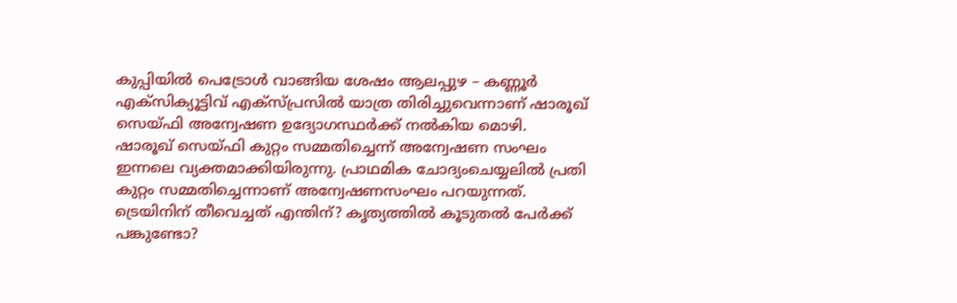കുപ്പിയിൽ പെട്രോൾ വാങ്ങിയ ശേഷം ആലപ്പുഴ – കണ്ണൂർ എക്‌സിക്യൂട്ടിവ് എക്‌സ്പ്രസിൽ യാത്ര തിരിച്ചുവെന്നാണ് ഷാരൂഖ് സെയ്ഫി അന്വേഷണ ഉദ്യോഗസ്ഥർക്ക് നൽകിയ മൊഴി.
ഷാരൂഖ് സെയ്ഫി കുറ്റം സമ്മതിച്ചെന്ന് അന്വേഷണ സംഘം ഇന്നലെ വ്യക്തമാക്കിയിരുന്നു. പ്രാഥമിക ചോദ്യംചെയ്യലിൽ പ്രതി കുറ്റം സമ്മതിച്ചെന്നാണ് അന്വേഷണസംഘം പറയുന്നത്. ട്രെയിനിന് തീവെച്ചത് എന്തിന്? കൃത്യത്തിൽ കൂടുതൽ പേർക്ക് പങ്കുണ്ടോ?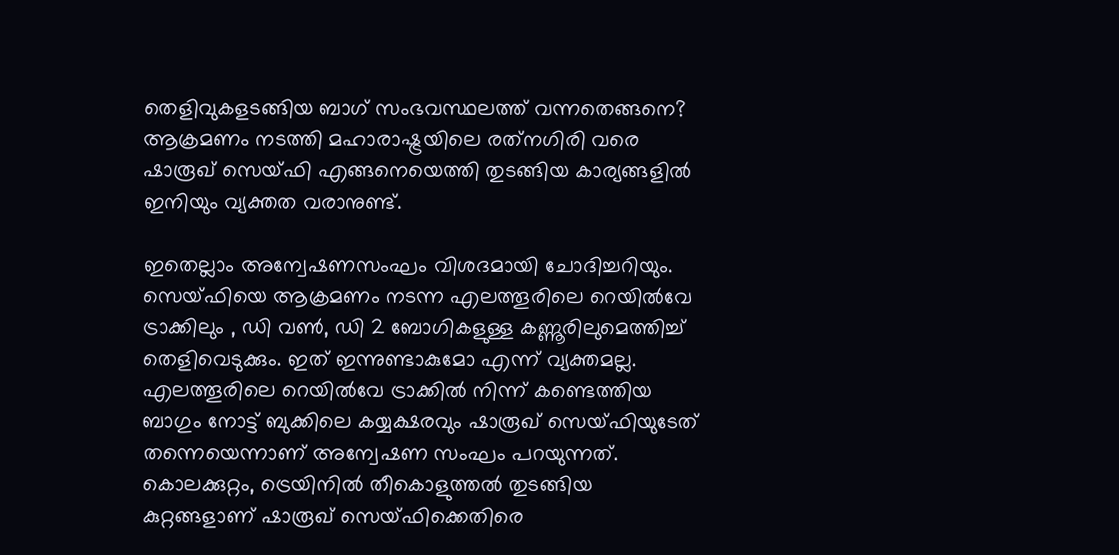തെളിവുകളടങ്ങിയ ബാഗ് സംഭവസ്ഥലത്ത് വന്നതെങ്ങനെ? ആക്രമണം നടത്തി മഹാരാഷ്ട്രയിലെ രത്‌നഗിരി വരെ ഷാരൂഖ് സെയ്ഫി എങ്ങനെയെത്തി തുടങ്ങിയ കാര്യങ്ങളിൽ ഇനിയും വ്യക്തത വരാനുണ്ട്.

ഇതെല്ലാം അന്വേഷണസംഘം വിശദമായി ചോദിച്ചറിയും. സെയ്ഫിയെ ആക്രമണം നടന്ന എലത്തൂരിലെ റെയിൽവേ ട്രാക്കിലും , ഡി വൺ, ഡി 2 ബോഗികളുള്ള കണ്ണൂരിലുമെത്തിച്ച് തെളിവെടുക്കും. ഇത് ഇന്നുണ്ടാകുമോ എന്ന് വ്യക്തമല്ല. എലത്തൂരിലെ റെയിൽവേ ട്രാക്കിൽ നിന്ന് കണ്ടെത്തിയ ബാഗും നോട്ട് ബുക്കിലെ കയ്യക്ഷരവും ഷാരൂഖ് സെയ്ഫിയുടേത് തന്നെയെന്നാണ് അന്വേഷണ സംഘം പറയുന്നത്. കൊലക്കുറ്റം, ട്രെയിനിൽ തീകൊളുത്തൽ തുടങ്ങിയ കുറ്റങ്ങളാണ് ഷാരൂഖ് സെയ്ഫിക്കെതിരെ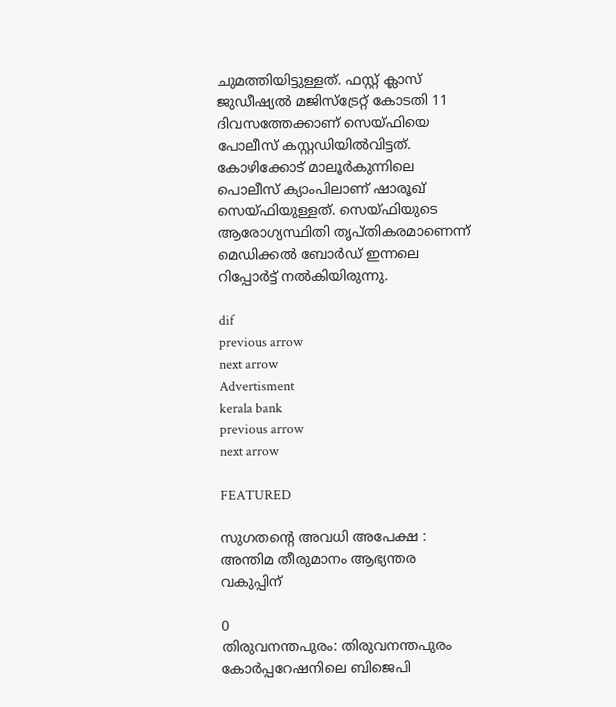ചുമത്തിയിട്ടുള്ളത്. ഫസ്റ്റ് ക്ലാസ് ജുഡീഷ്യൽ മജിസ്ട്രേറ്റ് കോടതി 11 ദിവസത്തേക്കാണ് സെയ്ഫിയെ പോലീസ് കസ്റ്റഡിയിൽവിട്ടത്. കോഴിക്കോട് മാലൂർകുന്നിലെ പൊലീസ് ക്യാംപിലാണ് ഷാരൂഖ് സെയ്ഫിയുള്ളത്. സെയ്ഫിയുടെ ആരോഗ്യസ്ഥിതി തൃപ്തികരമാണെന്ന് മെഡിക്കൽ ബോർഡ് ഇന്നലെ റിപ്പോർട്ട് നൽകിയിരുന്നു.

dif
previous arrow
next arrow
Advertisment
kerala bank
previous arrow
next arrow

FEATURED

സുഗതന്റെ അവധി അപേക്ഷ : അന്തിമ തീരുമാനം ആഭ്യന്തര വകുപ്പിന്

0
തിരുവനന്തപുരം: തിരുവനന്തപുരം കോർപ്പറേഷനിലെ ബിജെപി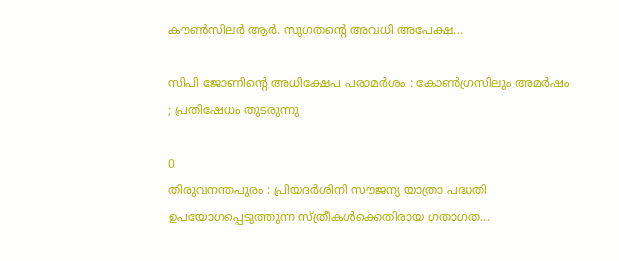കൗൺസിലർ ആർ. സുഗതന്റെ അവധി അപേക്ഷ...

സിപി ജോണിന്റെ അധിക്ഷേപ പരാമർശം : കോൺഗ്രസിലും അമർഷം ; പ്രതിഷേധം തുടരുന്നു

0
തിരുവനന്തപുരം : പ്രിയദർശിനി സൗജന്യ യാത്രാ പദ്ധതി ഉപയോഗപ്പെടുത്തുന്ന സ്ത്രീകൾക്കെതിരായ ഗതാഗത...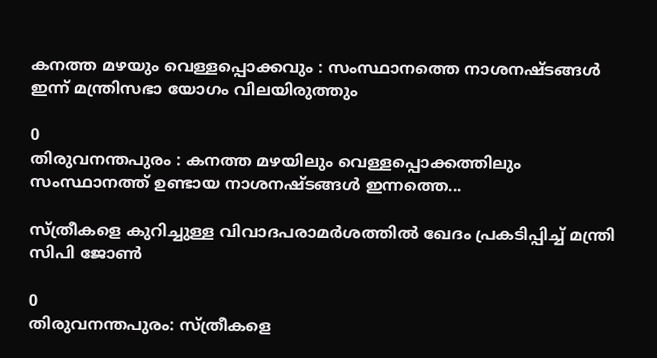കനത്ത മഴയും വെള്ളപ്പൊക്കവും : സംസ്ഥാനത്തെ നാശനഷ്ടങ്ങൾ ഇന്ന് മന്ത്രിസഭാ യോഗം വിലയിരുത്തും

0
തിരുവനന്തപുരം : കനത്ത മഴയിലും വെള്ളപ്പൊക്കത്തിലും സംസ്ഥാനത്ത് ഉണ്ടായ നാശനഷ്ടങ്ങൾ ഇന്നത്തെ...

സ്ത്രീകളെ കുറിച്ചുള്ള വിവാദപരാമർശത്തിൽ ഖേദം പ്രകടിപ്പിച്ച് മന്ത്രി സിപി ജോൺ

0
തിരുവനന്തപുരം: സ്ത്രീകളെ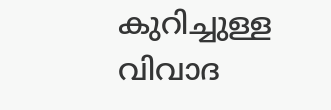കുറിച്ചുള്ള വിവാദ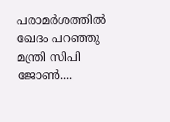പരാമർശത്തിൽ ഖേദം പറഞ്ഞു മന്ത്രി സിപി ജോൺ....